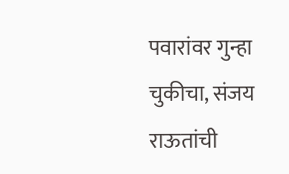पवारांवर गुन्हा चुकीचा, संजय राऊतांची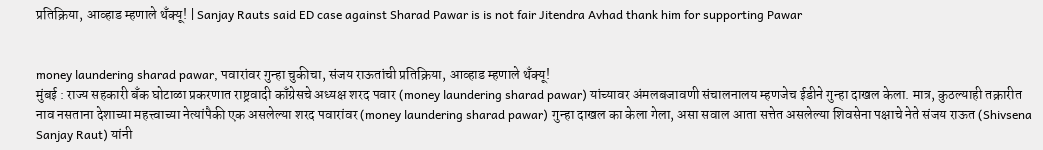प्रतिक्रिया, आव्हाड म्हणाले थँक्यू! | Sanjay Rauts said ED case against Sharad Pawar is is not fair Jitendra Avhad thank him for supporting Pawar


money laundering sharad pawar, पवारांवर गुन्हा चुकीचा, संजय राऊतांची प्रतिक्रिया, आव्हाड म्हणाले थँक्यू!
मुंबई : राज्य सहकारी बँक घोटाळा प्रकरणात राष्ट्रवादी काँग्रेसचे अध्यक्ष शरद पवार (money laundering sharad pawar) यांच्यावर अंमलबजावणी संचालनालय म्हणजेच ईडीने गुन्हा दाखल केला. मात्र, कुठल्याही तक्रारीत नाव नसताना देशाच्या महत्त्वाच्या नेत्यांपैकी एक असलेल्या शरद पवारांवर (money laundering sharad pawar) गुन्हा दाखल का केला गेला, असा सवाल आता सत्तेत असलेल्या शिवसेना पक्षाचे नेते संजय राऊत (Shivsena Sanjay Raut) यांनी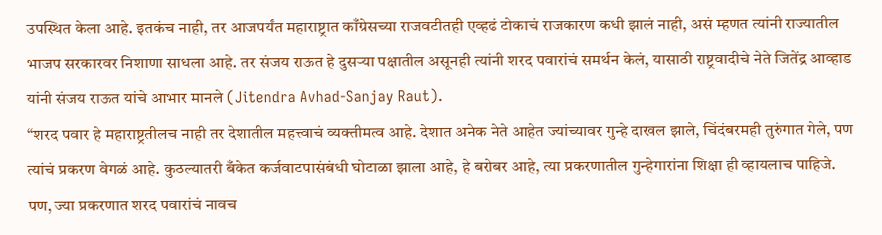उपस्थित केला आहे. इतकंच नाही, तर आजपर्यंत महाराष्ट्रात काँग्रेसच्या राजवटीतही एव्हढं टोकाचं राजकारण कधी झालं नाही, असं म्हणत त्यांनी राज्यातील भाजप सरकारवर निशाणा साधला आहे. तर संजय राऊत हे दुसऱ्या पक्षातील असूनही त्यांनी शरद पवारांचं समर्थन केलं, यासाठी राष्ट्रवादीचे नेते जितेंद्र आव्हाड यांनी संजय राऊत यांचे आभार मानले (Jitendra Avhad-Sanjay Raut).
“शरद पवार हे महाराष्ट्रतीलच नाही तर देशातील महत्त्वाचं व्यक्तीमत्व आहे. देशात अनेक नेते आहेत ज्यांच्यावर गुन्हे दाखल झाले, चिंदंबरमही तुरुंगात गेले, पण त्यांचं प्रकरण वेगळं आहे. कुठल्यातरी बँकेत कर्जवाटपासंबंधी घोटाळा झाला आहे, हे बरोबर आहे, त्या प्रकरणातील गुन्हेगारांना शिक्षा ही व्हायलाच पाहिजे. पण, ज्या प्रकरणात शरद पवारांचं नावच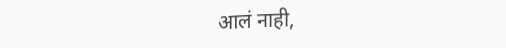आलं नाही,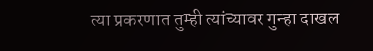त्या प्रकरणात तुम्ही त्यांच्यावर गुन्हा दाखल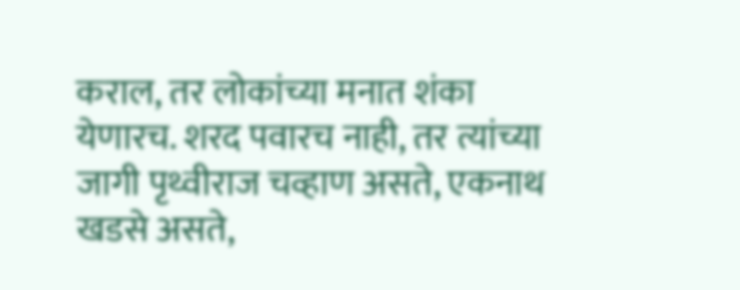कराल, तर लोकांच्या मनात शंका येणारच. शरद पवारच नाही, तर त्यांच्या जागी पृथ्वीराज चव्हाण असते, एकनाथ खडसे असते,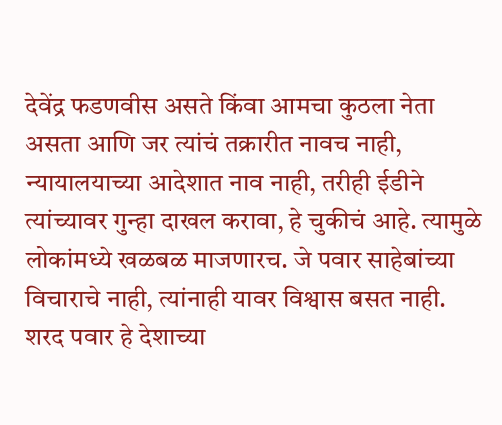देवेंद्र फडणवीस असते किंवा आमचा कुठला नेता असता आणि जर त्यांचं तक्रारीत नावच नाही, न्यायालयाच्या आदेशात नाव नाही, तरीही ईडीने त्यांच्यावर गुन्हा दाखल करावा, हे चुकीचं आहे. त्यामुळे लोकांमध्ये खळबळ माजणारच. जे पवार साहेबांच्या विचाराचे नाही, त्यांनाही यावर विश्वास बसत नाही. शरद पवार हे देशाच्या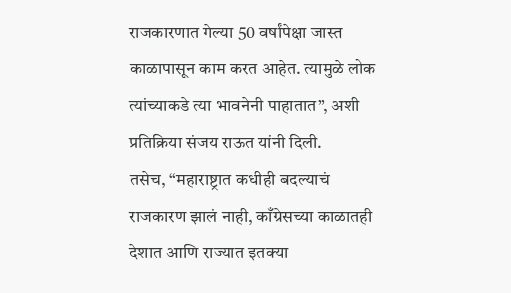राजकारणात गेल्या 50 वर्षांपेक्षा जास्त काळापासून काम करत आहेत. त्यामुळे लोक त्यांच्याकडे त्या भावनेनी पाहातात”, अशी प्रतिक्रिया संजय राऊत यांनी दिली.
तसेच, “महाराष्ट्रात कधीही बदल्याचं राजकारण झालं नाही, काँग्रेसच्या काळातही देशात आणि राज्यात इतक्या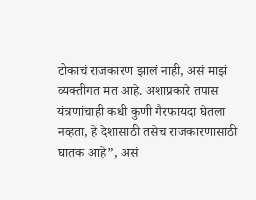टोकाचं राजकारण झालं नाही, असं माझं व्यक्तीगत मत आहे. अशाप्रकारे तपास यंत्रणांचाही कधी कुणी गैरफायदा घेतला नव्हता, हे देशासाठी तसेच राजकारणासाठी घातक आहे”, असं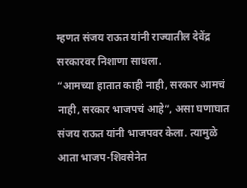म्हणत संजय राऊत यांनी राज्यातील देवेंद्र सरकारवर निशाणा साधला.
“आमच्या हातात काही नाही, सरकार आमचं नाही, सरकार भाजपचं आहे”, असा घणाघात संजय राऊत यांनी भाजपवर केला. त्यामुळे आता भाजप-शिवसेनेत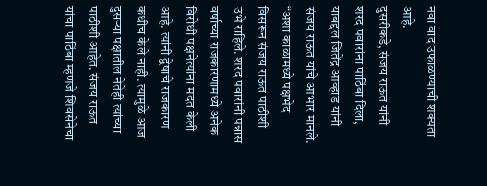नवा वाद उफाळण्याची शक्यता आहे.
दुसरीकडे, संजय राऊत यांनी शरद पवारांना पाठिंबा दिला, याबद्दल जितेंद्र आव्हाड यांनी संजय राऊत यांचे आभार मानले. “अशा काळामध्ये पक्षभेद विसरून संजय राऊत पाठीशी उभे राहिले. शरद पवारांनी पन्नास वर्षाच्या राजकारणामध्ये अनेक विरोधी पक्षनेत्यांना मदत केली आहे. त्यांनी द्वेषाचे राजकारण कधीच केले नाही. त्यामुळे आज दुसऱ्या पक्षातील नेतेही त्यांच्या पाठीशी आहेत. संजय राऊत यांचा पाठिंबा म्हणजे शिवसेनेचा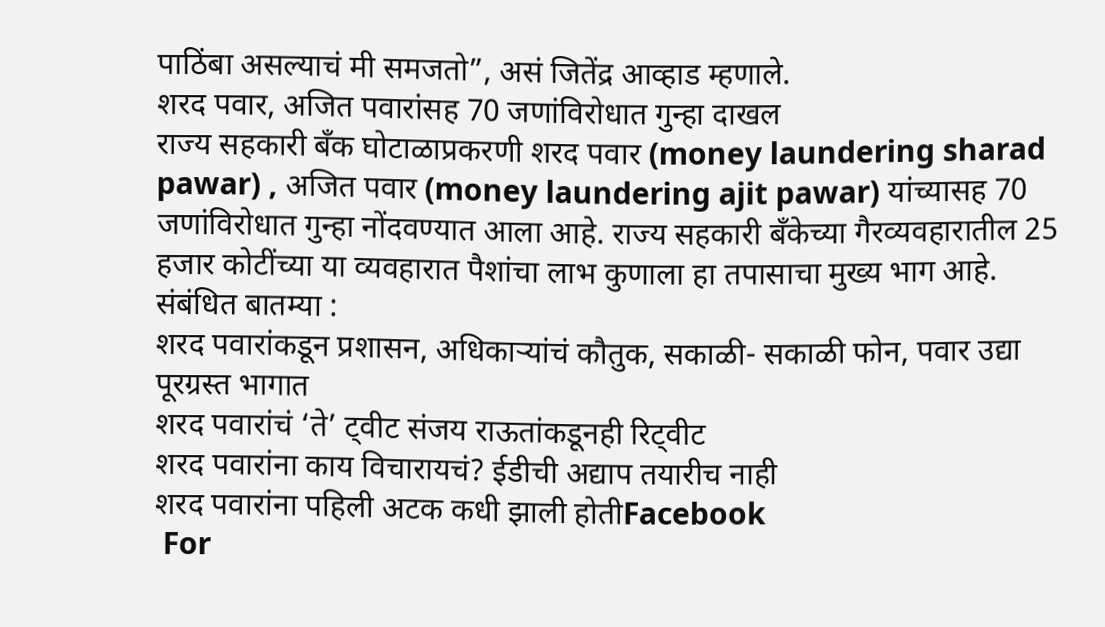पाठिंबा असल्याचं मी समजतो”, असं जितेंद्र आव्हाड म्हणाले.
शरद पवार, अजित पवारांसह 70 जणांविरोधात गुन्हा दाखल
राज्य सहकारी बँक घोटाळाप्रकरणी शरद पवार (money laundering sharad pawar) , अजित पवार (money laundering ajit pawar) यांच्यासह 70 जणांविरोधात गुन्हा नोंदवण्यात आला आहे. राज्य सहकारी बँकेच्या गैरव्यवहारातील 25 हजार कोटींच्या या व्यवहारात पैशांचा लाभ कुणाला हा तपासाचा मुख्य भाग आहे.
संबंधित बातम्या :
शरद पवारांकडून प्रशासन, अधिकाऱ्यांचं कौतुक, सकाळी- सकाळी फोन, पवार उद्या पूरग्रस्त भागात
शरद पवारांचं ‘ते’ ट्वीट संजय राऊतांकडूनही रिट्वीट
शरद पवारांना काय विचारायचं? ईडीची अद्याप तयारीच नाही
शरद पवारांना पहिली अटक कधी झाली होतीFacebook
 For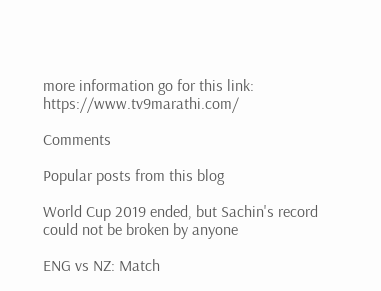more information go for this link: https://www.tv9marathi.com/

Comments

Popular posts from this blog

World Cup 2019 ended, but Sachin's record could not be broken by anyone

ENG vs NZ: Match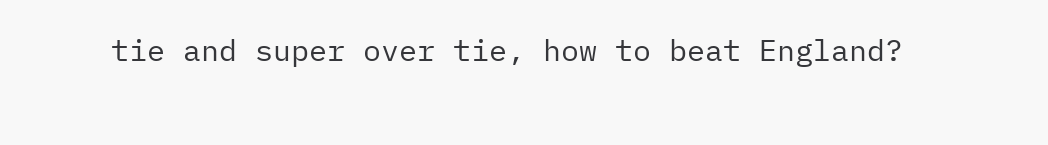tie and super over tie, how to beat England?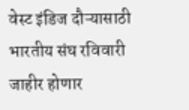वेस्ट इंडिज दौऱ्यासाठी भारतीय संघ रविवारी जाहीर होणार